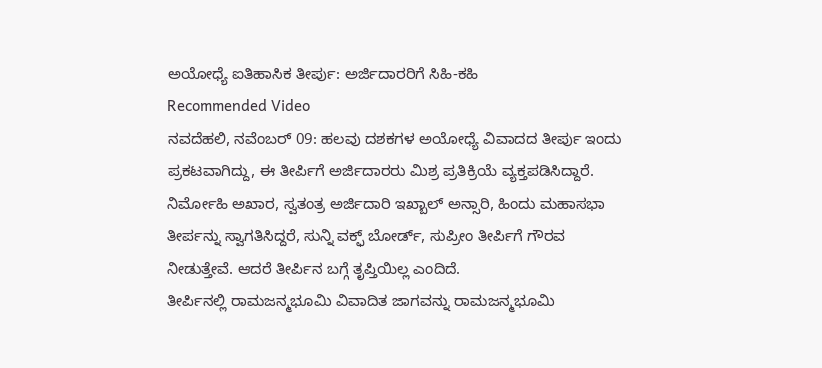ಅಯೋಧ್ಯೆ ಐತಿಹಾಸಿಕ ತೀರ್ಪು: ಅರ್ಜಿದಾರರಿಗೆ ಸಿಹಿ-ಕಹಿ
Recommended Video
ನವದೆಹಲಿ, ನವೆಂಬರ್ 09: ಹಲವು ದಶಕಗಳ ಅಯೋಧ್ಯೆ ವಿವಾದದ ತೀರ್ಪು ಇಂದು ಪ್ರಕಟವಾಗಿದ್ದು, ಈ ತೀರ್ಪಿಗೆ ಅರ್ಜಿದಾರರು ಮಿಶ್ರ ಪ್ರತಿಕ್ರಿಯೆ ವ್ಯಕ್ತಪಡಿಸಿದ್ದಾರೆ. ನಿರ್ಮೋಹಿ ಅಖಾರ, ಸ್ವತಂತ್ರ ಅರ್ಜಿದಾರಿ ಇಖ್ಬಾಲ್ ಅನ್ಸಾರಿ, ಹಿಂದು ಮಹಾಸಭಾ ತೀರ್ಪನ್ನು ಸ್ವಾಗತಿಸಿದ್ದರೆ, ಸುನ್ನಿ ವಕ್ಫ್ ಬೋರ್ಡ್, ಸುಪ್ರೀಂ ತೀರ್ಪಿಗೆ ಗೌರವ ನೀಡುತ್ತೇವೆ. ಆದರೆ ತೀರ್ಪಿನ ಬಗ್ಗೆ ತೃಪ್ತಿಯಿಲ್ಲ ಎಂದಿದೆ.
ತೀರ್ಪಿನಲ್ಲಿ ರಾಮಜನ್ಮಭೂಮಿ ವಿವಾದಿತ ಜಾಗವನ್ನು ರಾಮಜನ್ಮಭೂಮಿ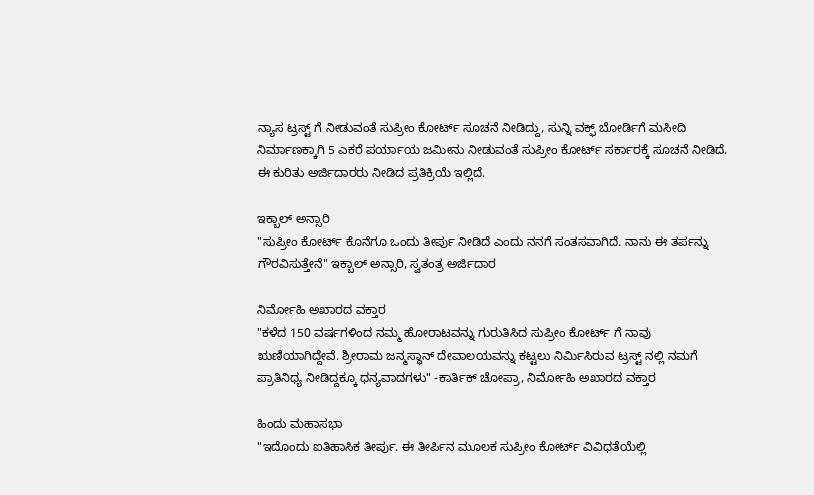ನ್ಯಾಸ ಟ್ರಸ್ಟ್ ಗೆ ನೀಡುವಂತೆ ಸುಪ್ರೀಂ ಕೋರ್ಟ್ ಸೂಚನೆ ನೀಡಿದ್ದು, ಸುನ್ನಿ ವಕ್ಫ್ ಬೋರ್ಡಿಗೆ ಮಸೀದಿ ನಿರ್ಮಾಣಕ್ಕಾಗಿ 5 ಎಕರೆ ಪರ್ಯಾಯ ಜಮೀನು ನೀಡುವಂತೆ ಸುಪ್ರೀಂ ಕೋರ್ಟ್ ಸರ್ಕಾರಕ್ಕೆ ಸೂಚನೆ ನೀಡಿದೆ.
ಈ ಕುರಿತು ಅರ್ಜಿದಾರರು ನೀಡಿದ ಪ್ರತಿಕ್ರಿಯೆ ಇಲ್ಲಿದೆ.

ಇಕ್ಬಾಲ್ ಅನ್ಸಾರಿ
"ಸುಪ್ರೀಂ ಕೋರ್ಟ್ ಕೊನೆಗೂ ಒಂದು ತೀರ್ಪು ನೀಡಿದೆ ಎಂದು ನನಗೆ ಸಂತಸವಾಗಿದೆ. ನಾನು ಈ ತರ್ಪನ್ನು ಗೌರವಿಸುತ್ತೇನೆ" ಇಕ್ಬಾಲ್ ಅನ್ಸಾರಿ, ಸ್ವತಂತ್ರ ಅರ್ಜಿದಾರ

ನಿರ್ಮೋಹಿ ಅಖಾರದ ವಕ್ತಾರ
"ಕಳೆದ 150 ವರ್ಷಗಳಿಂದ ನಮ್ಮ ಹೋರಾಟವನ್ನು ಗುರುತಿಸಿದ ಸುಪ್ರೀಂ ಕೋರ್ಟ್ ಗೆ ನಾವು ಋಣಿಯಾಗಿದ್ದೇವೆ. ಶ್ರೀರಾಮ ಜನ್ಮಸ್ಥಾನ್ ದೇವಾಲಯವನ್ನು ಕಟ್ಟಲು ನಿರ್ಮಿಸಿರುವ ಟ್ರಸ್ಟ್ ನಲ್ಲಿ ನಮಗೆ ಪ್ರಾತಿನಿಧ್ಯ ನೀಡಿದ್ದಕ್ಕೂ ಧನ್ಯವಾದಗಳು" -ಕಾರ್ತಿಕ್ ಚೋಪ್ರಾ, ನಿರ್ಮೋಹಿ ಅಖಾರದ ವಕ್ತಾರ

ಹಿಂದು ಮಹಾಸಭಾ
"ಇದೊಂದು ಐತಿಹಾಸಿಕ ತೀರ್ಪು. ಈ ತೀರ್ಪಿನ ಮೂಲಕ ಸುಪ್ರೀಂ ಕೋರ್ಟ್ ವಿವಿಧತೆಯೆಲ್ಲಿ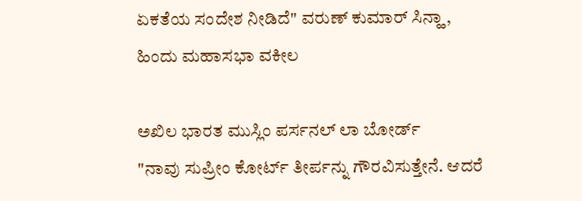ಏಕತೆಯ ಸಂದೇಶ ನೀಡಿದೆ" ವರುಣ್ ಕುಮಾರ್ ಸಿನ್ಹಾ, ಹಿಂದು ಮಹಾಸಭಾ ವಕೀಲ

ಅಖಿಲ ಭಾರತ ಮುಸ್ಲಿಂ ಪರ್ಸನಲ್ ಲಾ ಬೋರ್ಡ್
"ನಾವು ಸುಪ್ರೀಂ ಕೋರ್ಟ್ ತೀರ್ಪನ್ನು ಗೌರವಿಸುತ್ತೇನೆ. ಆದರೆ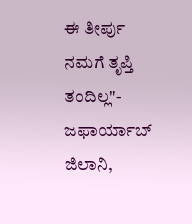ಈ ತೀರ್ಪು ನಮಗೆ ತೃಪ್ತಿ ತಂದಿಲ್ಲ"- ಜಫಾರ್ಯಾಬ್ ಜಿಲಾನಿ,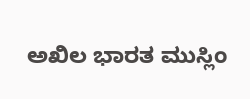ಅಖಿಲ ಭಾರತ ಮುಸ್ಲಿಂ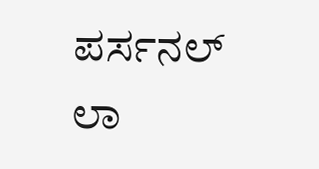ಪರ್ಸನಲ್ ಲಾ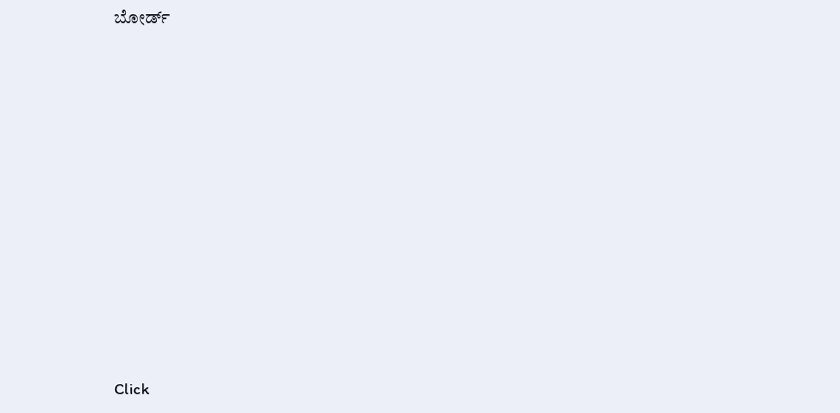ಬೋರ್ಡ್












Click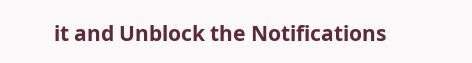it and Unblock the Notifications